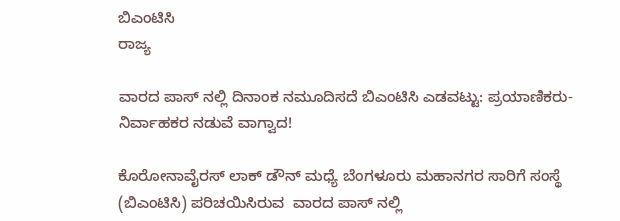ಬಿಎಂಟಿಸಿ
ರಾಜ್ಯ

ವಾರದ ಪಾಸ್ ನಲ್ಲಿ ದಿನಾಂಕ ನಮೂದಿಸದೆ ಬಿಎಂಟಿಸಿ ಎಡವಟ್ಟು: ಪ್ರಯಾಣಿಕರು- ನಿರ್ವಾಹಕರ ನಡುವೆ ವಾಗ್ವಾದ!

ಕೊರೋನಾವೈರಸ್ ಲಾಕ್ ಡೌನ್ ಮಧ್ಯೆ ಬೆಂಗಳೂರು ಮಹಾನಗರ ಸಾರಿಗೆ ಸಂಸ್ಥೆ (ಬಿಎಂಟಿಸಿ) ಪರಿಚಯಿಸಿರುವ  ವಾರದ ಪಾಸ್ ನಲ್ಲಿ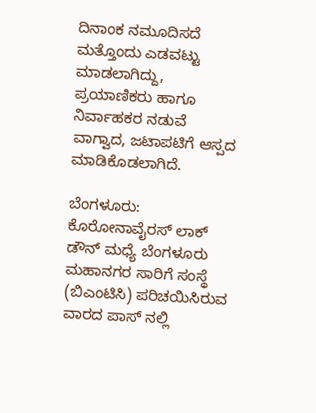ದಿನಾಂಕ ನಮೂದಿಸದೆ ಮತ್ತೊಂದು ಎಡವಟ್ಟು ಮಾಡಲಾಗಿದ್ದು, ಪ್ರಯಾಣಿಕರು ಹಾಗೂ ನಿರ್ವಾಹಕರ ನಡುವೆ ವಾಗ್ವಾದ, ಜಟಾಪಟಿಗೆ ಆಸ್ಪದ ಮಾಡಿಕೊಡಲಾಗಿದೆ.

ಬೆಂಗಳೂರು: ಕೊರೋನಾವೈರಸ್ ಲಾಕ್ ಡೌನ್ ಮಧ್ಯೆ ಬೆಂಗಳೂರು ಮಹಾನಗರ ಸಾರಿಗೆ ಸಂಸ್ಥೆ (ಬಿಎಂಟಿಸಿ) ಪರಿಚಯಿಸಿರುವ  ವಾರದ ಪಾಸ್ ನಲ್ಲಿ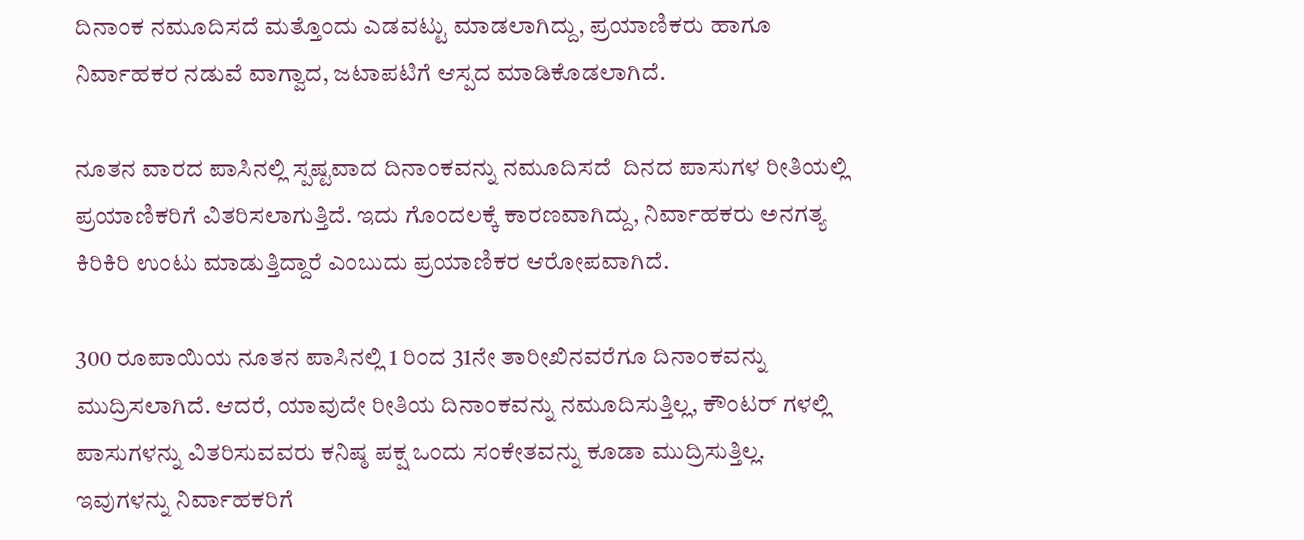ದಿನಾಂಕ ನಮೂದಿಸದೆ ಮತ್ತೊಂದು ಎಡವಟ್ಟು ಮಾಡಲಾಗಿದ್ದು, ಪ್ರಯಾಣಿಕರು ಹಾಗೂ ನಿರ್ವಾಹಕರ ನಡುವೆ ವಾಗ್ವಾದ, ಜಟಾಪಟಿಗೆ ಆಸ್ಪದ ಮಾಡಿಕೊಡಲಾಗಿದೆ.

ನೂತನ ವಾರದ ಪಾಸಿನಲ್ಲಿ ಸ್ಪಷ್ಟವಾದ ದಿನಾಂಕವನ್ನು ನಮೂದಿಸದೆ  ದಿನದ ಪಾಸುಗಳ ರೀತಿಯಲ್ಲಿ  ಪ್ರಯಾಣಿಕರಿಗೆ ವಿತರಿಸಲಾಗುತ್ತಿದೆ. ಇದು ಗೊಂದಲಕ್ಕೆ ಕಾರಣವಾಗಿದ್ದು, ನಿರ್ವಾಹಕರು ಅನಗತ್ಯ ಕಿರಿಕಿರಿ ಉಂಟು ಮಾಡುತ್ತಿದ್ದಾರೆ ಎಂಬುದು ಪ್ರಯಾಣಿಕರ ಆರೋಪವಾಗಿದೆ.

300 ರೂಪಾಯಿಯ ನೂತನ ಪಾಸಿನಲ್ಲಿ 1 ರಿಂದ 31ನೇ ತಾರೀಖಿನವರೆಗೂ ದಿನಾಂಕವನ್ನು ಮುದ್ರಿಸಲಾಗಿದೆ. ಆದರೆ, ಯಾವುದೇ ರೀತಿಯ ದಿನಾಂಕವನ್ನು ನಮೂದಿಸುತ್ತಿಲ್ಲ, ಕೌಂಟರ್ ಗಳಲ್ಲಿ ಪಾಸುಗಳನ್ನು ವಿತರಿಸುವವರು ಕನಿಷ್ಠ ಪಕ್ಷ ಒಂದು ಸಂಕೇತವನ್ನು ಕೂಡಾ ಮುದ್ರಿಸುತ್ತಿಲ್ಲ. ಇವುಗಳನ್ನು ನಿರ್ವಾಹಕರಿಗೆ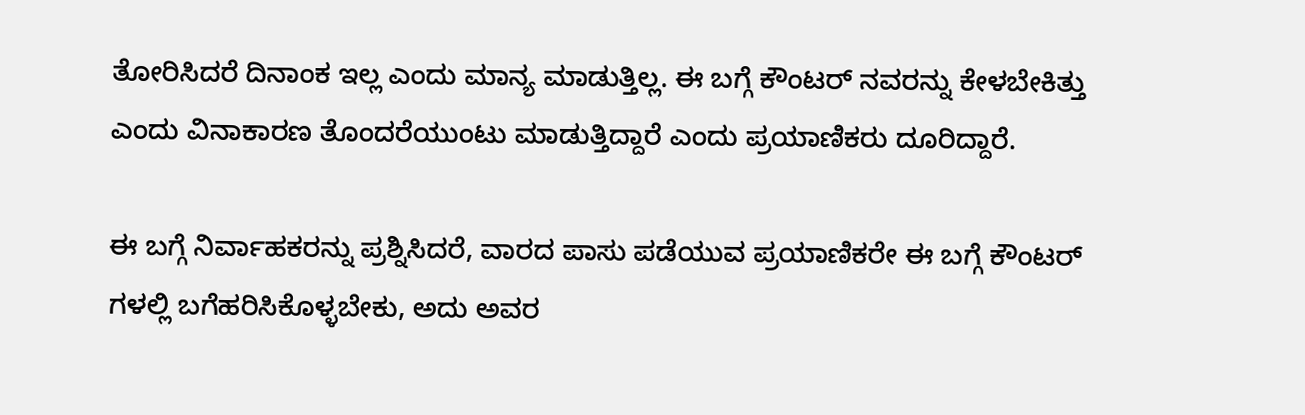ತೋರಿಸಿದರೆ ದಿನಾಂಕ ಇಲ್ಲ ಎಂದು ಮಾನ್ಯ ಮಾಡುತ್ತಿಲ್ಲ. ಈ ಬಗ್ಗೆ ಕೌಂಟರ್ ನವರನ್ನು ಕೇಳಬೇಕಿತ್ತು ಎಂದು ವಿನಾಕಾರಣ ತೊಂದರೆಯುಂಟು ಮಾಡುತ್ತಿದ್ದಾರೆ ಎಂದು ಪ್ರಯಾಣಿಕರು ದೂರಿದ್ದಾರೆ.

ಈ ಬಗ್ಗೆ ನಿರ್ವಾಹಕರನ್ನು ಪ್ರಶ್ನಿಸಿದರೆ, ವಾರದ ಪಾಸು ಪಡೆಯುವ ಪ್ರಯಾಣಿಕರೇ ಈ ಬಗ್ಗೆ ಕೌಂಟರ್ ಗಳಲ್ಲಿ ಬಗೆಹರಿಸಿಕೊಳ್ಳಬೇಕು, ಅದು ಅವರ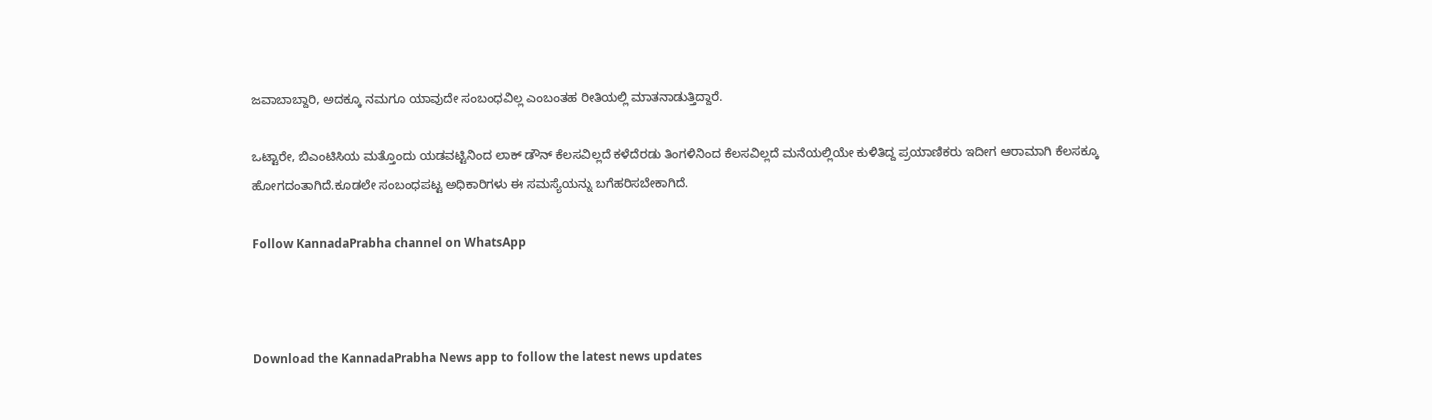ಜವಾಬಾಬ್ದಾರಿ, ಅದಕ್ಕೂ ನಮಗೂ ಯಾವುದೇ ಸಂಬಂಧವಿಲ್ಲ ಎಂಬಂತಹ ರೀತಿಯಲ್ಲಿ ಮಾತನಾಡುತ್ತಿದ್ದಾರೆ.

ಒಟ್ಟಾರೇ, ಬಿಎಂಟಿಸಿಯ ಮತ್ತೊಂದು ಯಡವಟ್ಟಿನಿಂದ ಲಾಕ್ ಡೌನ್ ಕೆಲಸವಿಲ್ಲದೆ ಕಳೆದೆರಡು ತಿಂಗಳಿನಿಂದ ಕೆಲಸವಿಲ್ಲದೆ ಮನೆಯಲ್ಲಿಯೇ ಕುಳಿತಿದ್ದ ಪ್ರಯಾಣಿಕರು ಇದೀಗ ಆರಾಮಾಗಿ ಕೆಲಸಕ್ಕೂ ಹೋಗದಂತಾಗಿದೆ.ಕೂಡಲೇ ಸಂಬಂಧಪಟ್ಟ ಅಧಿಕಾರಿಗಳು ಈ ಸಮಸ್ಯೆಯನ್ನು ಬಗೆಹರಿಸಬೇಕಾಗಿದೆ.

Follow KannadaPrabha channel on WhatsApp



Download the KannadaPrabha News app to follow the latest news updates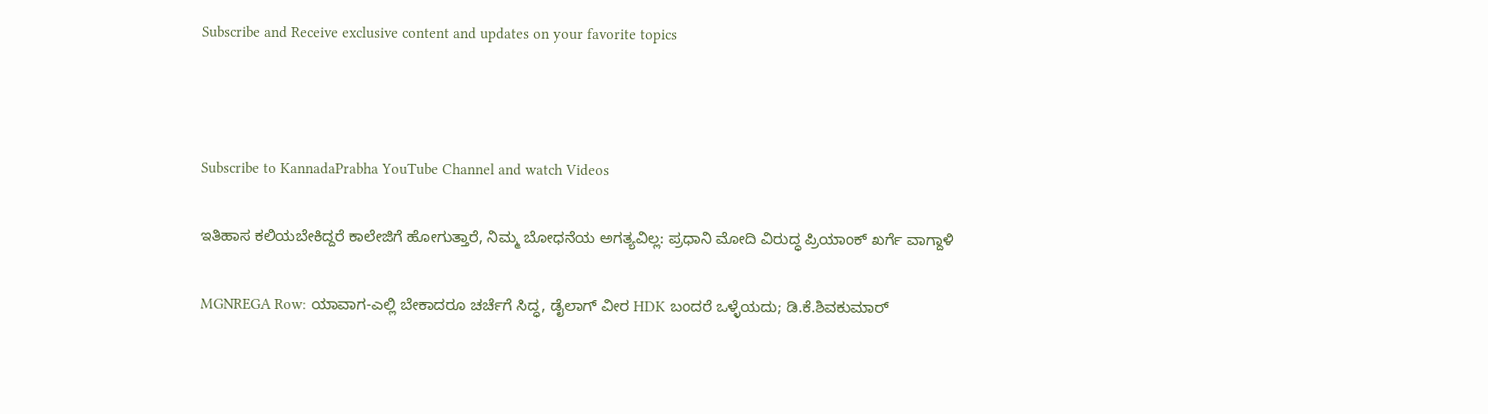Subscribe and Receive exclusive content and updates on your favorite topics



Subscribe to KannadaPrabha YouTube Channel and watch Videos

ಇತಿಹಾಸ ಕಲಿಯಬೇಕಿದ್ದರೆ ಕಾಲೇಜಿಗೆ ಹೋಗುತ್ತಾರೆ, ನಿಮ್ಮ ಬೋಧನೆಯ ಅಗತ್ಯವಿಲ್ಲ: ಪ್ರಧಾನಿ ಮೋದಿ ವಿರುದ್ಧ ಪ್ರಿಯಾಂಕ್ ಖರ್ಗೆ ವಾಗ್ದಾಳಿ

MGNREGA Row: ಯಾವಾಗ-ಎಲ್ಲಿ ಬೇಕಾದರೂ ಚರ್ಚೆಗೆ ಸಿದ್ಧ, ಡೈಲಾಗ್‌ ವೀರ HDK ಬಂದರೆ ಒಳ್ಳೆಯದು; ಡಿ.ಕೆ.ಶಿವಕುಮಾರ್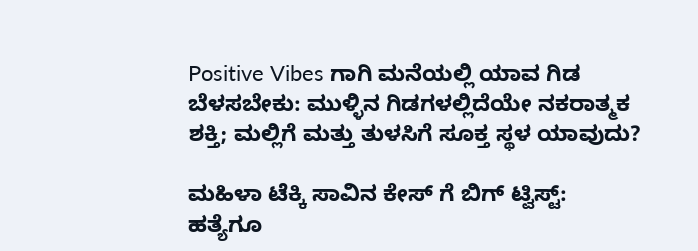Positive Vibes ಗಾಗಿ ಮನೆಯಲ್ಲಿ ಯಾವ ಗಿಡ ಬೆಳಸಬೇಕು: ಮುಳ್ಳಿನ ಗಿಡಗಳಲ್ಲಿದೆಯೇ ನಕರಾತ್ಮಕ ಶಕ್ತಿ; ಮಲ್ಲಿಗೆ ಮತ್ತು ತುಳಸಿಗೆ ಸೂಕ್ತ ಸ್ಥಳ ಯಾವುದು?

ಮಹಿಳಾ ಟೆಕ್ಕಿ ಸಾವಿನ ಕೇಸ್ ಗೆ ಬಿಗ್ ಟ್ವಿಸ್ಟ್: ಹತ್ಯೆಗೂ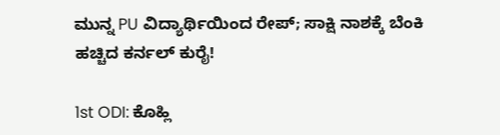ಮುನ್ನ PU ವಿದ್ಯಾರ್ಥಿಯಿಂದ ರೇಪ್; ಸಾಕ್ಷಿ ನಾಶಕ್ಕೆ ಬೆಂಕಿ ಹಚ್ಚಿದ ಕರ್ನಲ್ ಕುರೈ!

1st ODI: ಕೊಹ್ಲಿ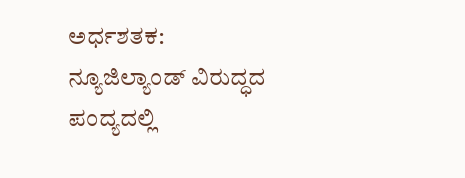ಅರ್ಧಶತಕ: ನ್ಯೂಜಿಲ್ಯಾಂಡ್ ವಿರುದ್ಧದ ಪಂದ್ಯದಲ್ಲಿ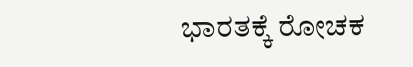ಭಾರತಕ್ಕೆ ರೋಚಕ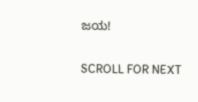ಜಯ!

SCROLL FOR NEXT